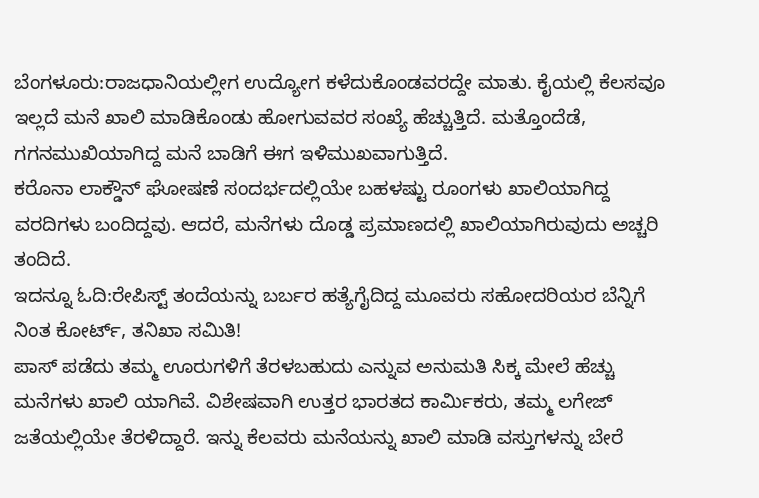ಬೆಂಗಳೂರು:ರಾಜಧಾನಿಯಲ್ಲೀಗ ಉದ್ಯೋಗ ಕಳೆದುಕೊಂಡವರದ್ದೇ ಮಾತು. ಕೈಯಲ್ಲಿ ಕೆಲಸವೂ ಇಲ್ಲದೆ ಮನೆ ಖಾಲಿ ಮಾಡಿಕೊಂಡು ಹೋಗುವವರ ಸಂಖ್ಯೆ ಹೆಚ್ಚುತ್ತಿದೆ. ಮತ್ತೊಂದೆಡೆ, ಗಗನಮುಖಿಯಾಗಿದ್ದ ಮನೆ ಬಾಡಿಗೆ ಈಗ ಇಳಿಮುಖವಾಗುತ್ತಿದೆ.
ಕರೊನಾ ಲಾಕ್ಡೌನ್ ಘೋಷಣೆ ಸಂದರ್ಭದಲ್ಲಿಯೇ ಬಹಳಷ್ಟು ರೂಂಗಳು ಖಾಲಿಯಾಗಿದ್ದ ವರದಿಗಳು ಬಂದಿದ್ದವು. ಆದರೆ, ಮನೆಗಳು ದೊಡ್ಡ ಪ್ರಮಾಣದಲ್ಲಿ ಖಾಲಿಯಾಗಿರುವುದು ಅಚ್ಚರಿ ತಂದಿದೆ.
ಇದನ್ನೂ ಓದಿ:ರೇಪಿಸ್ಟ್ ತಂದೆಯನ್ನು ಬರ್ಬರ ಹತ್ಯೆಗೈದಿದ್ದ ಮೂವರು ಸಹೋದರಿಯರ ಬೆನ್ನಿಗೆ ನಿಂತ ಕೋರ್ಟ್, ತನಿಖಾ ಸಮಿತಿ!
ಪಾಸ್ ಪಡೆದು ತಮ್ಮ ಊರುಗಳಿಗೆ ತೆರಳಬಹುದು ಎನ್ನುವ ಅನುಮತಿ ಸಿಕ್ಕ ಮೇಲೆ ಹೆಚ್ಚು ಮನೆಗಳು ಖಾಲಿ ಯಾಗಿವೆ. ವಿಶೇಷವಾಗಿ ಉತ್ತರ ಭಾರತದ ಕಾರ್ವಿುಕರು, ತಮ್ಮ ಲಗೇಜ್ ಜತೆಯಲ್ಲಿಯೇ ತೆರಳಿದ್ದಾರೆ. ಇನ್ನು ಕೆಲವರು ಮನೆಯನ್ನು ಖಾಲಿ ಮಾಡಿ ವಸ್ತುಗಳನ್ನು ಬೇರೆ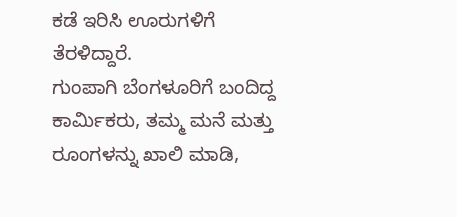ಕಡೆ ಇರಿಸಿ ಊರುಗಳಿಗೆ ತೆರಳಿದ್ದಾರೆ.
ಗುಂಪಾಗಿ ಬೆಂಗಳೂರಿಗೆ ಬಂದಿದ್ದ ಕಾರ್ವಿುಕರು, ತಮ್ಮ ಮನೆ ಮತ್ತು ರೂಂಗಳನ್ನು ಖಾಲಿ ಮಾಡಿ,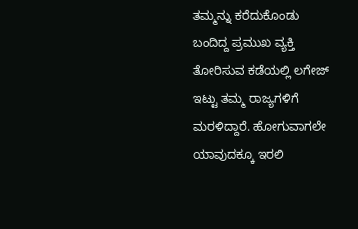ತಮ್ಮನ್ನು ಕರೆದುಕೊಂಡು ಬಂದಿದ್ದ ಪ್ರಮುಖ ವ್ಯಕ್ತಿ ತೋರಿಸುವ ಕಡೆಯಲ್ಲಿ ಲಗೇಜ್ ಇಟ್ಟು ತಮ್ಮ ರಾಜ್ಯಗಳಿಗೆ ಮರಳಿದ್ದಾರೆ. ಹೋಗುವಾಗಲೇ ಯಾವುದಕ್ಕೂ ಇರಲಿ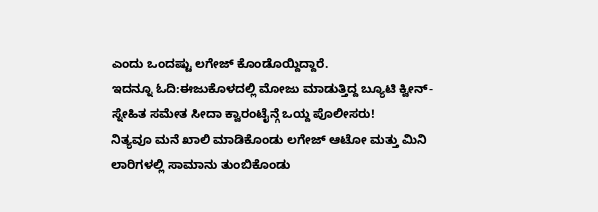ಎಂದು ಒಂದಷ್ಟು ಲಗೇಜ್ ಕೊಂಡೊಯ್ದಿದ್ದಾರೆ.
ಇದನ್ನೂ ಓದಿ:ಈಜುಕೊಳದಲ್ಲಿ ಮೋಜು ಮಾಡುತ್ತಿದ್ದ ಬ್ಯೂಟಿ ಕ್ವೀನ್- ಸ್ನೇಹಿತ ಸಮೇತ ಸೀದಾ ಕ್ವಾರಂಟೈನ್ಗೆ ಒಯ್ದ ಪೊಲೀಸರು!
ನಿತ್ಯವೂ ಮನೆ ಖಾಲಿ ಮಾಡಿಕೊಂಡು ಲಗೇಜ್ ಆಟೋ ಮತ್ತು ಮಿನಿ ಲಾರಿಗಳಲ್ಲಿ ಸಾಮಾನು ತುಂಬಿಕೊಂಡು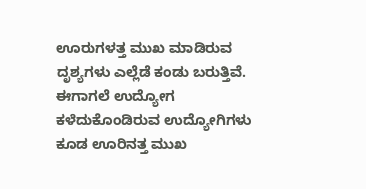ಊರುಗಳತ್ತ ಮುಖ ಮಾಡಿರುವ ದೃಶ್ಯಗಳು ಎಲ್ಲೆಡೆ ಕಂಡು ಬರುತ್ತಿವೆ. ಈಗಾಗಲೆ ಉದ್ಯೋಗ ಕಳೆದುಕೊಂಡಿರುವ ಉದ್ಯೋಗಿಗಳು ಕೂಡ ಊರಿನತ್ತ ಮುಖ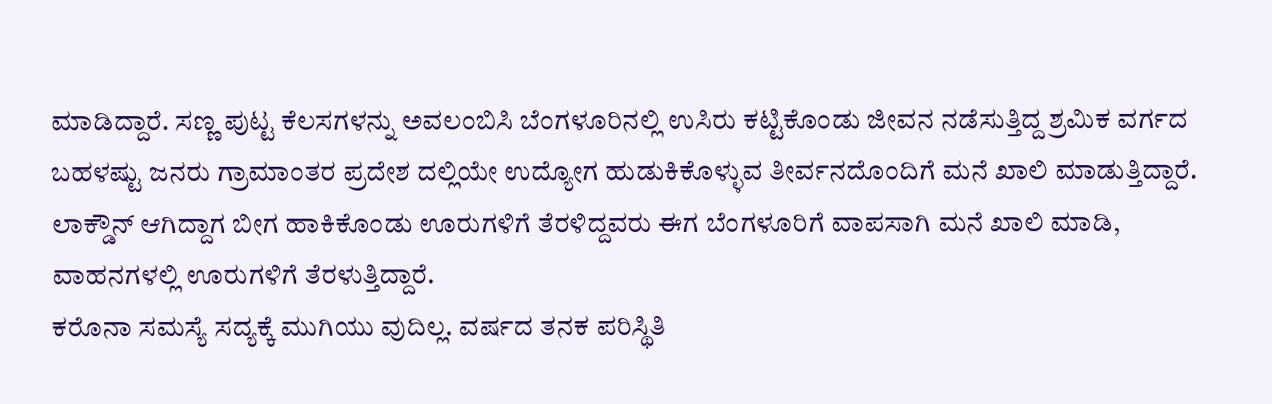ಮಾಡಿದ್ದಾರೆ. ಸಣ್ಣ ಪುಟ್ಟ ಕೆಲಸಗಳನ್ನು ಅವಲಂಬಿಸಿ ಬೆಂಗಳೂರಿನಲ್ಲಿ ಉಸಿರು ಕಟ್ಟಿಕೊಂಡು ಜೀವನ ನಡೆಸುತ್ತಿದ್ದ ಶ್ರಮಿಕ ವರ್ಗದ ಬಹಳಷ್ಟು ಜನರು ಗ್ರಾಮಾಂತರ ಪ್ರದೇಶ ದಲ್ಲಿಯೇ ಉದ್ಯೋಗ ಹುಡುಕಿಕೊಳ್ಳುವ ತೀರ್ವನದೊಂದಿಗೆ ಮನೆ ಖಾಲಿ ಮಾಡುತ್ತಿದ್ದಾರೆ.
ಲಾಕ್ಡೌನ್ ಆಗಿದ್ದಾಗ ಬೀಗ ಹಾಕಿಕೊಂಡು ಊರುಗಳಿಗೆ ತೆರಳಿದ್ದವರು ಈಗ ಬೆಂಗಳೂರಿಗೆ ವಾಪಸಾಗಿ ಮನೆ ಖಾಲಿ ಮಾಡಿ, ವಾಹನಗಳಲ್ಲಿ ಊರುಗಳಿಗೆ ತೆರಳುತ್ತಿದ್ದಾರೆ.
ಕರೊನಾ ಸಮಸ್ಯೆ ಸದ್ಯಕ್ಕೆ ಮುಗಿಯು ವುದಿಲ್ಲ. ವರ್ಷದ ತನಕ ಪರಿಸ್ಥಿತಿ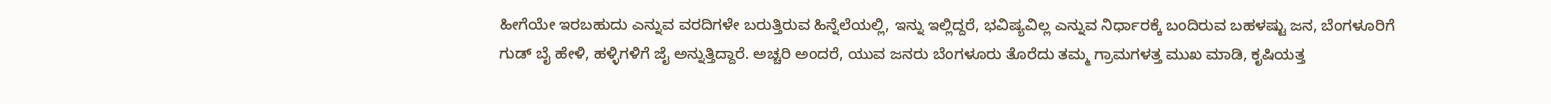ಹೀಗೆಯೇ ಇರಬಹುದು ಎನ್ನುವ ವರದಿಗಳೇ ಬರುತ್ತಿರುವ ಹಿನ್ನೆಲೆಯಲ್ಲಿ, ಇನ್ನು ಇಲ್ಲಿದ್ದರೆ, ಭವಿಷ್ಯವಿಲ್ಲ ಎನ್ನುವ ನಿರ್ಧಾರಕ್ಕೆ ಬಂದಿರುವ ಬಹಳಷ್ಟು ಜನ, ಬೆಂಗಳೂರಿಗೆ ಗುಡ್ ಬೈ ಹೇಳಿ, ಹಳ್ಳಿಗಳಿಗೆ ಜೈ ಅನ್ನುತ್ತಿದ್ದಾರೆ. ಅಚ್ಚರಿ ಅಂದರೆ, ಯುವ ಜನರು ಬೆಂಗಳೂರು ತೊರೆದು ತಮ್ಮ ಗ್ರಾಮಗಳತ್ತ ಮುಖ ಮಾಡಿ, ಕೃಷಿಯತ್ತ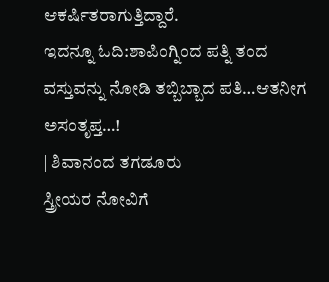ಆಕರ್ಷಿತರಾಗುತ್ತಿದ್ದಾರೆ.
ಇದನ್ನೂ ಓದಿ:ಶಾಪಿಂಗ್ನಿಂದ ಪತ್ನಿ ತಂದ ವಸ್ತುವನ್ನು ನೋಡಿ ತಬ್ಬಿಬ್ಬಾದ ಪತಿ…ಆತನೀಗ ಅಸಂತೃಪ್ತ…!
| ಶಿವಾನಂದ ತಗಡೂರು
ಸ್ತ್ರೀಯರ ನೋವಿಗೆ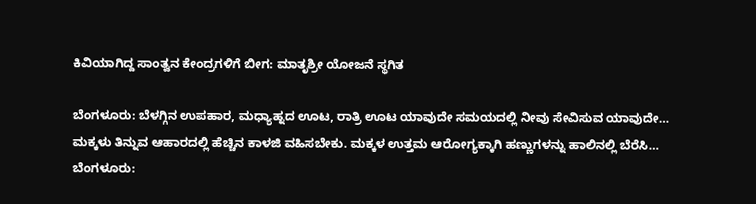ಕಿವಿಯಾಗಿದ್ದ ಸಾಂತ್ವನ ಕೇಂದ್ರಗಳಿಗೆ ಬೀಗ: ಮಾತೃಶ್ರೀ ಯೋಜನೆ ಸ್ಥಗಿತ

ಬೆಂಗಳೂರು: ಬೆಳಗ್ಗಿನ ಉಪಹಾರ, ಮಧ್ಯಾಹ್ನದ ಊಟ, ರಾತ್ರಿ ಊಟ ಯಾವುದೇ ಸಮಯದಲ್ಲಿ ನೀವು ಸೇವಿಸುವ ಯಾವುದೇ…
ಮಕ್ಕಳು ತಿನ್ನುವ ಆಹಾರದಲ್ಲಿ ಹೆಚ್ಚಿನ ಕಾಳಜಿ ವಹಿಸಬೇಕು. ಮಕ್ಕಳ ಉತ್ತಮ ಆರೋಗ್ಯಕ್ಕಾಗಿ ಹಣ್ಣುಗಳನ್ನು ಹಾಲಿನಲ್ಲಿ ಬೆರೆಸಿ…
ಬೆಂಗಳೂರು: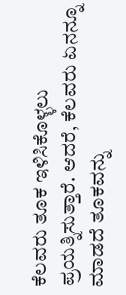ಕೆಲವರು ತೂಕ ಇಳಿಸಿಕೊಳ್ಳಲು ಪ್ರಯತ್ನಿಸುತ್ತಾರೆ. ಆದರೆ, ಕೆಲವರು ಏನನ್ನೂ ಮಾಡದೆ ತೂಕವನ್ನು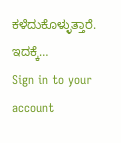ಕಳೆದುಕೊಳ್ಳುತ್ತಾರೆ. ಇದಕ್ಕೆ…
Sign in to your account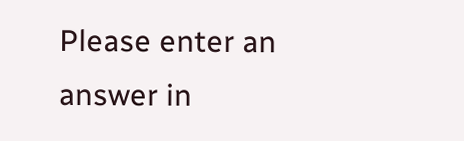Please enter an answer in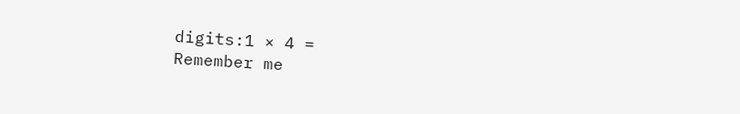digits:1 × 4 =
Remember me